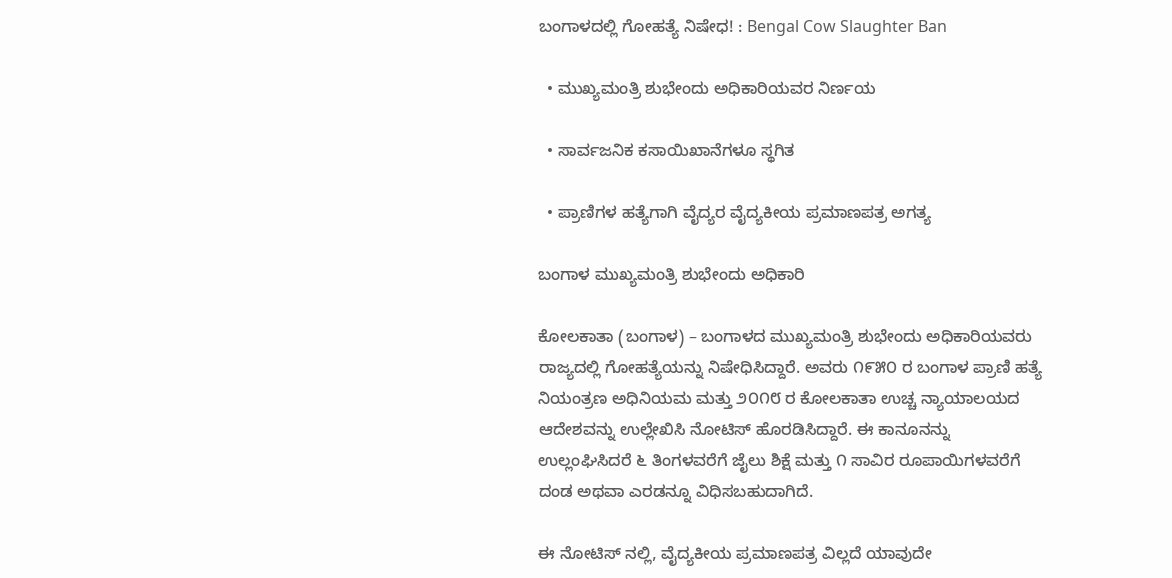ಬಂಗಾಳದಲ್ಲಿ ಗೋಹತ್ಯೆ ನಿಷೇಧ! : Bengal Cow Slaughter Ban

  • ಮುಖ್ಯಮಂತ್ರಿ ಶುಭೇಂದು ಅಧಿಕಾರಿಯವರ ನಿರ್ಣಯ

  • ಸಾರ್ವಜನಿಕ ಕಸಾಯಿಖಾನೆಗಳೂ ಸ್ಥಗಿತ

  • ಪ್ರಾಣಿಗಳ ಹತ್ಯೆಗಾಗಿ ವೈದ್ಯರ ವೈದ್ಯಕೀಯ ಪ್ರಮಾಣಪತ್ರ ಅಗತ್ಯ

ಬಂಗಾಳ ಮುಖ್ಯಮಂತ್ರಿ ಶುಭೇಂದು ಅಧಿಕಾರಿ

ಕೋಲಕಾತಾ (ಬಂಗಾಳ) – ಬಂಗಾಳದ ಮುಖ್ಯಮಂತ್ರಿ ಶುಭೇಂದು ಅಧಿಕಾರಿಯವರು ರಾಜ್ಯದಲ್ಲಿ ಗೋಹತ್ಯೆಯನ್ನು ನಿಷೇಧಿಸಿದ್ದಾರೆ. ಅವರು ೧೯೫೦ ರ ಬಂಗಾಳ ಪ್ರಾಣಿ ಹತ್ಯೆ ನಿಯಂತ್ರಣ ಅಧಿನಿಯಮ ಮತ್ತು ೨೦೧೮ ರ ಕೋಲಕಾತಾ ಉಚ್ಚ ನ್ಯಾಯಾಲಯದ ಆದೇಶವನ್ನು ಉಲ್ಲೇಖಿಸಿ ನೋಟಿಸ್ ಹೊರಡಿಸಿದ್ದಾರೆ. ಈ ಕಾನೂನನ್ನು ಉಲ್ಲಂಘಿಸಿದರೆ ೬ ತಿಂಗಳವರೆಗೆ ಜೈಲು ಶಿಕ್ಷೆ ಮತ್ತು ೧ ಸಾವಿರ ರೂಪಾಯಿಗಳವರೆಗೆ ದಂಡ ಅಥವಾ ಎರಡನ್ನೂ ವಿಧಿಸಬಹುದಾಗಿದೆ.

ಈ ನೋಟಿಸ್ ನಲ್ಲಿ, ವೈದ್ಯಕೀಯ ಪ್ರಮಾಣಪತ್ರ ವಿಲ್ಲದೆ ಯಾವುದೇ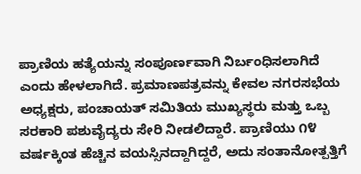ಪ್ರಾಣಿಯ ಹತ್ಯೆಯನ್ನು ಸಂಪೂರ್ಣವಾಗಿ ನಿರ್ಬಂಧಿಸಲಾಗಿದೆ ಎಂದು ಹೇಳಲಾಗಿದೆ. ಪ್ರಮಾಣಪತ್ರವನ್ನು ಕೇವಲ ನಗರಸಭೆಯ ಅಧ್ಯಕ್ಷರು, ಪಂಚಾಯತ್ ಸಮಿತಿಯ ಮುಖ್ಯಸ್ಥರು ಮತ್ತು ಒಬ್ಬ ಸರಕಾರಿ ಪಶುವೈದ್ಯರು ಸೇರಿ ನೀಡಲಿದ್ದಾರೆ. ಪ್ರಾಣಿಯು ೧೪ ವರ್ಷಕ್ಕಿಂತ ಹೆಚ್ಚಿನ ವಯಸ್ಸಿನದ್ದಾಗಿದ್ದರೆ, ಅದು ಸಂತಾನೋತ್ಪತ್ತಿಗೆ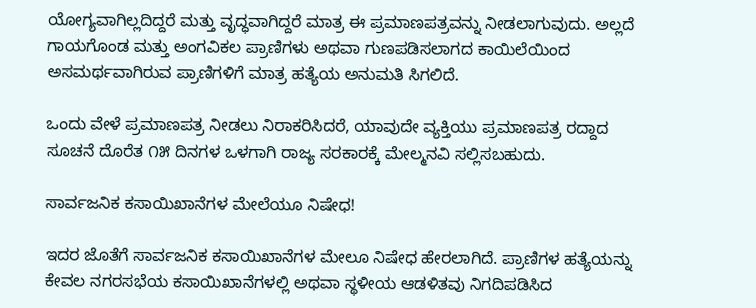ಯೋಗ್ಯವಾಗಿಲ್ಲದಿದ್ದರೆ ಮತ್ತು ವೃದ್ಧವಾಗಿದ್ದರೆ ಮಾತ್ರ ಈ ಪ್ರಮಾಣಪತ್ರವನ್ನು ನೀಡಲಾಗುವುದು. ಅಲ್ಲದೆ ಗಾಯಗೊಂಡ ಮತ್ತು ಅಂಗವಿಕಲ ಪ್ರಾಣಿಗಳು ಅಥವಾ ಗುಣಪಡಿಸಲಾಗದ ಕಾಯಿಲೆಯಿಂದ ಅಸಮರ್ಥವಾಗಿರುವ ಪ್ರಾಣಿಗಳಿಗೆ ಮಾತ್ರ ಹತ್ಯೆಯ ಅನುಮತಿ ಸಿಗಲಿದೆ.

ಒಂದು ವೇಳೆ ಪ್ರಮಾಣಪತ್ರ ನೀಡಲು ನಿರಾಕರಿಸಿದರೆ, ಯಾವುದೇ ವ್ಯಕ್ತಿಯು ಪ್ರಮಾಣಪತ್ರ ರದ್ದಾದ ಸೂಚನೆ ದೊರೆತ ೧೫ ದಿನಗಳ ಒಳಗಾಗಿ ರಾಜ್ಯ ಸರಕಾರಕ್ಕೆ ಮೇಲ್ಮನವಿ ಸಲ್ಲಿಸಬಹುದು.

ಸಾರ್ವಜನಿಕ ಕಸಾಯಿಖಾನೆಗಳ ಮೇಲೆಯೂ ನಿಷೇಧ!

ಇದರ ಜೊತೆಗೆ ಸಾರ್ವಜನಿಕ ಕಸಾಯಿಖಾನೆಗಳ ಮೇಲೂ ನಿಷೇಧ ಹೇರಲಾಗಿದೆ. ಪ್ರಾಣಿಗಳ ಹತ್ಯೆಯನ್ನು ಕೇವಲ ನಗರಸಭೆಯ ಕಸಾಯಿಖಾನೆಗಳಲ್ಲಿ ಅಥವಾ ಸ್ಥಳೀಯ ಆಡಳಿತವು ನಿಗದಿಪಡಿಸಿದ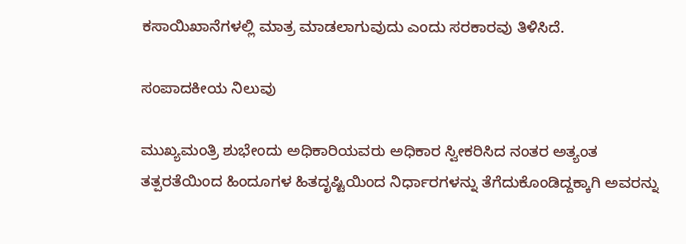ಕಸಾಯಿಖಾನೆಗಳಲ್ಲಿ ಮಾತ್ರ ಮಾಡಲಾಗುವುದು ಎಂದು ಸರಕಾರವು ತಿಳಿಸಿದೆ.

ಸಂಪಾದಕೀಯ ನಿಲುವು

ಮುಖ್ಯಮಂತ್ರಿ ಶುಭೇಂದು ಅಧಿಕಾರಿಯವರು ಅಧಿಕಾರ ಸ್ವೀಕರಿಸಿದ ನಂತರ ಅತ್ಯಂತ ತತ್ಪರತೆಯಿಂದ ಹಿಂದೂಗಳ ಹಿತದೃಷ್ಟಿಯಿಂದ ನಿರ್ಧಾರಗಳನ್ನು ತೆಗೆದುಕೊಂಡಿದ್ದಕ್ಕಾಗಿ ಅವರನ್ನು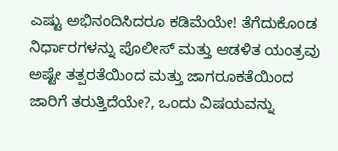ಎಷ್ಟು ಅಭಿನಂದಿಸಿದರೂ ಕಡಿಮೆಯೇ! ತೆಗೆದುಕೊಂಡ ನಿರ್ಧಾರಗಳನ್ನು ಪೊಲೀಸ್ ಮತ್ತು ಆಡಳಿತ ಯಂತ್ರವು ಅಷ್ಟೇ ತತ್ಪರತೆಯಿಂದ ಮತ್ತು ಜಾಗರೂಕತೆಯಿಂದ ಜಾರಿಗೆ ತರುತ್ತಿದೆಯೇ?, ಒಂದು ವಿಷಯವನ್ನು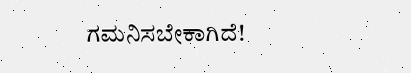ಗಮನಿಸಬೇಕಾಗಿದೆ!